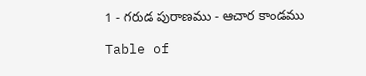1 - గరుడ పురాణము - ఆచార కాండము

Table of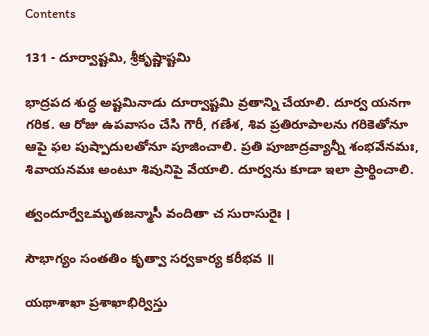Contents

131 - దూర్వాష్టమి, శ్రీకృష్ణాష్టమి

భాద్రపద శుద్ధ అష్టమినాడు దూర్వాష్టమి వ్రతాన్ని చేయాలి. దూర్వ యనగా గరిక. ఆ రోజు ఉపవాసం చేసి గౌరీ, గణేశ, శివ ప్రతిరూపాలను గరికెతోనూ ఆపై ఫల పుష్పాదులతోనూ పూజించాలి. ప్రతి పూజాద్రవ్యాన్నీ శంభవేనమః, శివాయనమః అంటూ శివునిపై వేయాలి. దూర్వను కూడా ఇలా ప్రార్థించాలి.

త్వందూర్వేఽమృతజన్మాసీ వందితా చ సురాసురైః ।

సౌభాగ్యం సంతతిం కృత్వా సర్వకార్య కరీభవ ॥

యథాశాఖా ప్రశాఖాభిర్విస్తు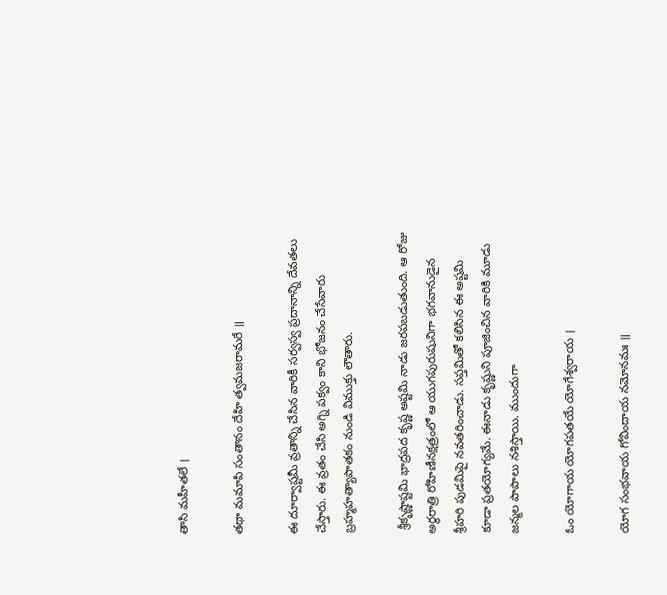తాసి మహీతలే ।

తథా మమాపి సంతానం దేహి త్వమజరామరే ॥

ఈ దూర్వాష్టమీ వ్రతాన్ని చేసిన వారికీ సర్వస్వ ప్రదానాన్ని దేవతలు చేస్తారు. ఈ వ్రతం చేసి అగ్ని పక్వం కాని భోజనం చేసేవారు బ్రహ్మహత్యాపాతకం నుండి విముక్తు లౌతారు.

 శ్రీకృష్ణాష్టమి భాద్రపద కృష్ణ అష్టమి నాడు జరపబడుతుంది. ఆ రోజు అర్థరాత్రి రోహిణీనక్షత్రంలో ఆ యుగపురుషునిగా భగవానుడైన శ్రీహరి పుడమిపై నవతరించాడు. సప్తమితో కలిసిన ఈ అష్టమి కూడా ప్రతయోగ్యమే. ఈనాడు కృష్ణుని పూజించిన వారికి మూడు జన్మల పాపాలు నశిస్తాయి. ముందుగా

ఓం యోగాయ యోగపతయే యోగేశ్వరాయ ।

యోగ సంభవాయ గోవిందాయ నమోనమః ॥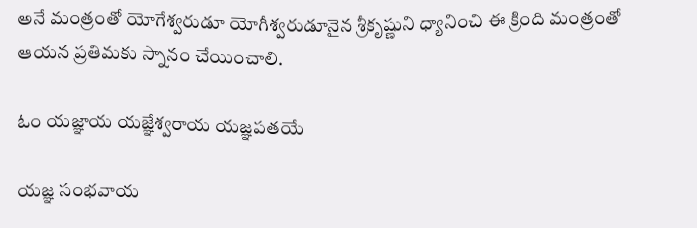అనే మంత్రంతో యోగేశ్వరుడూ యోగీశ్వరుడూనైన శ్రీకృష్ణుని ధ్యానించి ఈ క్రింది మంత్రంతో ఆయన ప్రతిమకు స్నానం చేయించాలి.

ఓం యజ్ఞాయ యజ్ఞేశ్వరాయ యజ్ఞపతయే

యజ్ఞ సంభవాయ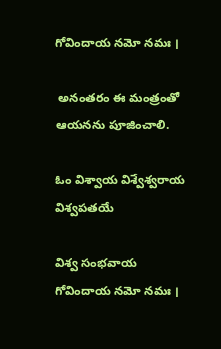గోవిందాయ నమో నమః ।

 అనంతరం ఈ మంత్రంతో ఆయనను పూజించాలి.

ఓం విశ్వాయ విశ్వేశ్వరాయ విశ్వపతయే

విశ్వ సంభవాయ గోవిందాయ నమో నమః ।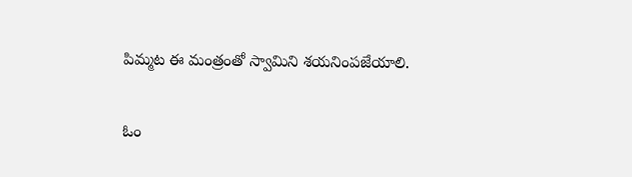పిమ్మట ఈ మంత్రంతో స్వామిని శయనింపజేయాలి.

ఓం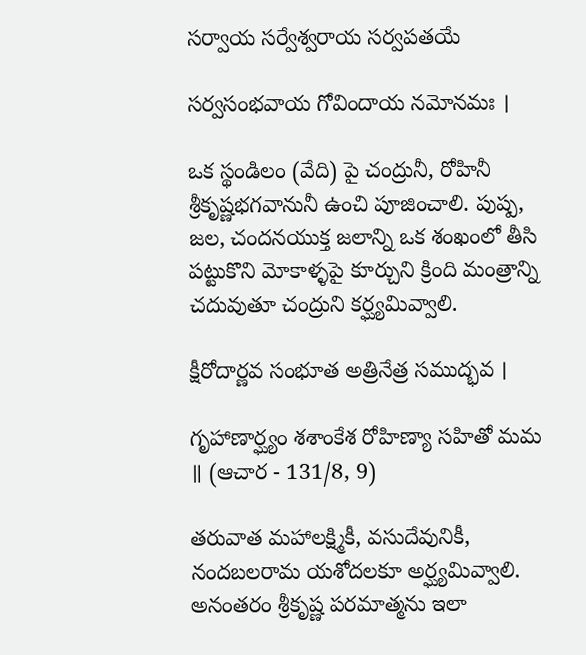సర్వాయ సర్వేశ్వరాయ సర్వపతయే

సర్వసంభవాయ గోవిందాయ నమోనమః ।

ఒక స్థండిలం (వేది) పై చంద్రునీ, రోహినీ శ్రీకృష్ణభగవానునీ ఉంచి పూజించాలి. పుష్ప, జల, చందనయుక్త జలాన్ని ఒక శంఖంలో తీసి పట్టుకొని మోకాళ్ళపై కూర్చుని క్రింది మంత్రాన్ని చదువుతూ చంద్రుని కర్ఘ్యమివ్వాలి.

క్షీరోదార్ణవ సంభూత అత్రినేత్ర సముద్భవ ।

గృహాణార్ఘ్యం శశాంకేశ రోహిణ్యా సహితో మమ ॥ (ఆచార - 131/8, 9)

తరువాత మహాలక్ష్మికీ, వసుదేవునికీ, నందబలరామ యశోదలకూ అర్ఘ్యమివ్వాలి. అనంతరం శ్రీకృష్ణ పరమాత్మను ఇలా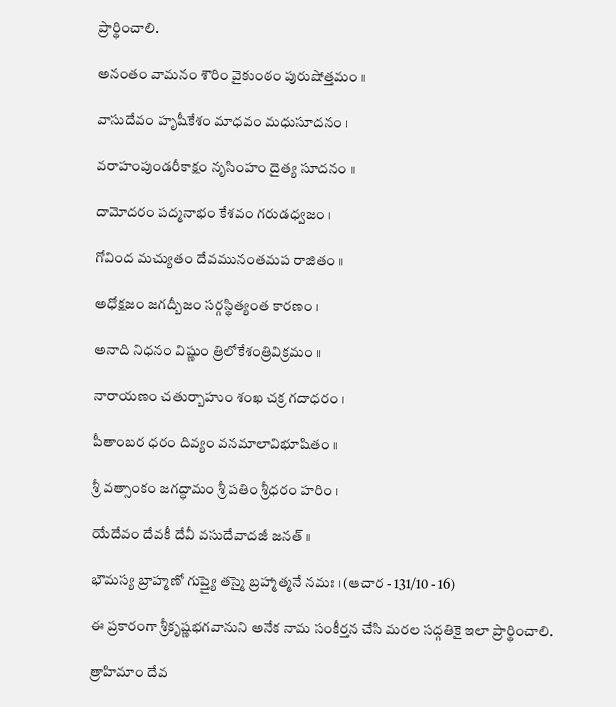ప్రార్థించాలి.

అనంతం వామనం శౌరిం వైకుంఠం పురుషోత్తమం ॥

వాసుదేవం హృషీకేశం మాధవం మధుసూదనం ।

వరాహంపుండరీకాక్షం నృసింహం దైత్య సూదనం ॥

దామోదరం పద్మనాభం కేశవం గరుడధ్వజం ।

గోవింద మచ్యుతం దేవమునంతమప రాజితం ॥

అధోక్షజం జగద్బీజం సర్గస్థిత్యంత కారణం ।

అనాది నిధనం విష్ణుం త్రిలోకేశంత్రివిక్రమం ॥

నారాయణం చతుర్బాహుం శంఖ చక్ర గదాధరం ।

పీతాంబర ధరం దివ్యం వనమాలావిభూషితం ॥

శ్రీ వత్సాంకం జగద్ధామం శ్రీ పతిం శ్రీధరం హరిం ।

యేదేవం దేవకీ దేవీ వసుదేవాదజీ జనత్ ॥

భౌమస్య బ్రాహ్మణో గుప్త్యై తస్మై బ్రహ్మాత్మనే నమః । (ఆచార - 131/10 - 16)

ఈ ప్రకారంగా శ్రీకృష్ణభగవానుని అనేక నామ సంకీర్తన చేసి మరల సద్గతికై ఇలా ప్రార్థించాలి.

త్రాహిమాం దేవ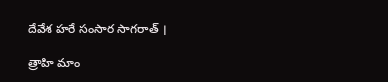దేవేశ హరే సంసార సాగరాత్ ।

త్రాహి మాం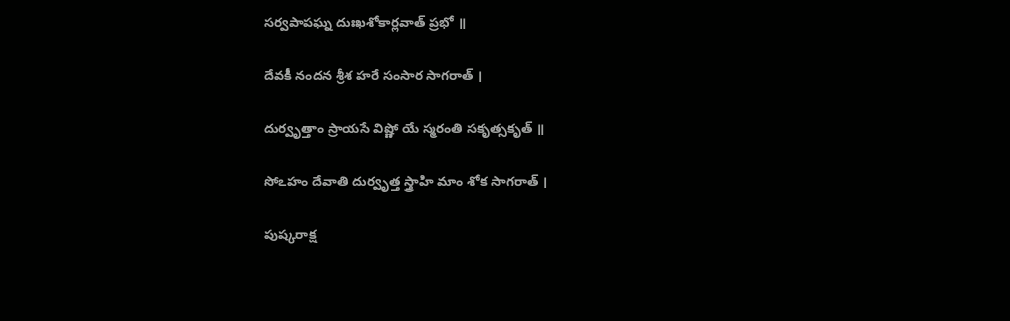సర్వపాపఘ్న దుఃఖశోకార్లవాత్ ప్రభో ॥

దేవకీ నందన శ్రీశ హరే సంసార సాగరాత్ ।

దుర్వృత్తాం స్రాయసే విష్ణో యే స్మరంతి సకృత్సకృత్ ॥

సోఽహం దేవాతి దుర్వృత్త స్త్రాహి మాం శోక సాగరాత్ ।

పుష్కరాక్ష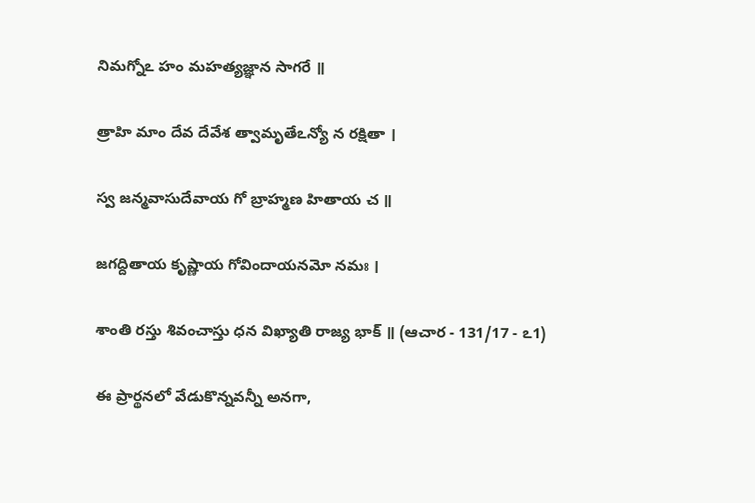నిమగ్నోఽ హం మహత్యజ్ఞాన సాగరే ॥

త్రాహి మాం దేవ దేవేశ త్వామృతేఽన్యో న రక్షితా ।

స్వ జన్మవాసుదేవాయ గో బ్రాహ్మణ హితాయ చ ॥

జగద్దితాయ కృష్ణాయ గోవిందాయనమో నమః ।

శాంతి రస్తు శివంచాస్తు ధన విఖ్యాతి రాజ్య భాక్ ॥ (ఆచార - 131/17 - ఽ1)

ఈ ప్రార్థనలో వేడుకొన్నవన్నీ అనగా,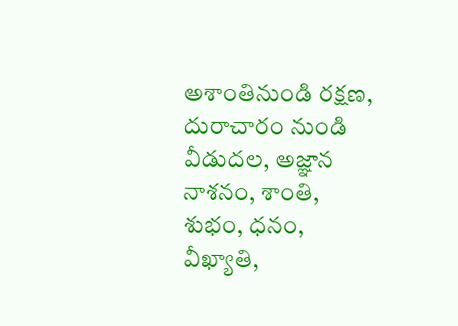అశాంతినుండి రక్షణ, దురాచారం నుండి వీడుదల, అజ్ఞాన నాశనం, శాంతి, శుభం, ధనం, వీఖ్యాతి,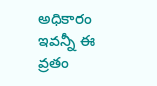అధికారం ఇవన్నీ ఈ వ్రతం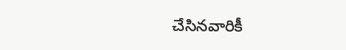చేసినవారికీ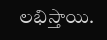లభిస్తాయి.